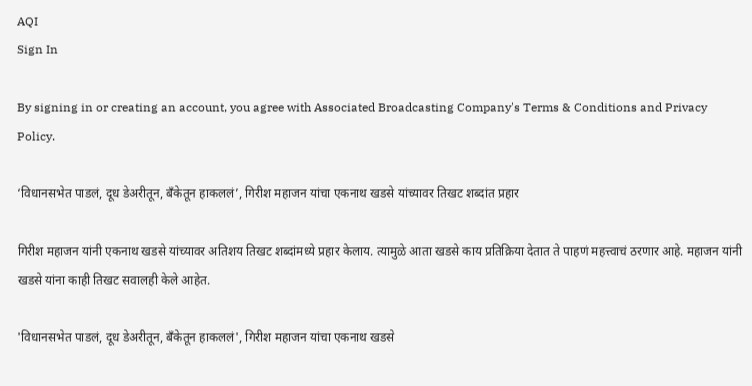AQI
Sign In

By signing in or creating an account, you agree with Associated Broadcasting Company's Terms & Conditions and Privacy Policy.

‘विधानसभेत पाडलं, दूध डेअरीतून, बँकेतून हाकललं’, गिरीश महाजन यांचा एकनाथ खडसे यांच्यावर तिखट शब्दांत प्रहार

गिरीश महाजन यांनी एकनाथ खडसे यांच्यावर अतिशय तिखट शब्दांमध्ये प्रहार केलाय. त्यामुळे आता खडसे काय प्रतिक्रिया देतात ते पाहणं महत्त्वाचं ठरणार आहे. महाजन यांनी खडसे यांना काही तिखट सवालही केले आहेत.

'विधानसभेत पाडलं, दूध डेअरीतून, बँकेतून हाकललं', गिरीश महाजन यांचा एकनाथ खडसे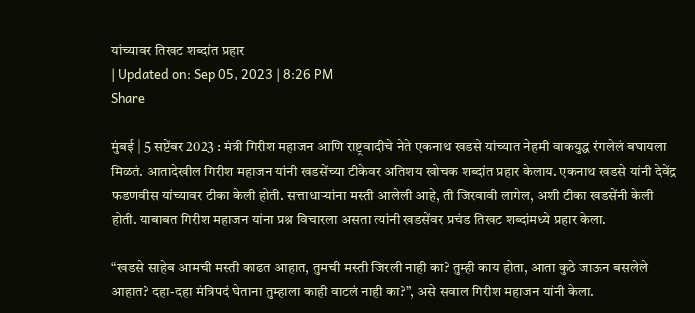यांच्यावर तिखट शब्दांत प्रहार
| Updated on: Sep 05, 2023 | 8:26 PM
Share

मुंबई | 5 सप्टेंबर 2023 : मंत्री गिरीश महाजन आणि राष्ट्रवादीचे नेते एकनाथ खडसे यांच्यात नेहमी वाकयुद्ध रंगलेलं बघायला मिळतं. आतादेखील गिरीश महाजन यांनी खडसेंच्या टीकेवर अतिशय खोचक शब्दांत प्रहार केलाय. एकनाथ खडसे यांनी देवेंद्र फडणवीस यांच्यावर टीका केली होती. सत्ताधाऱ्यांना मस्ती आलेली आहे, ती जिरवावी लागेल, अशी टीका खडसेंनी केली होती. याबाबत गिरीश महाजन यांना प्रश्न विचारला असता त्यांनी खडसेंवर प्रचंड तिखट शब्दांमध्ये प्रहार केला.

“खडसे साहेब आमची मस्ती काढत आहात, तुमची मस्ती जिरली नाही का? तुम्ही काय होता, आता कुठे जाऊन बसलेले आहात? दहा-दहा मंत्रिपदं घेताना तुम्हाला काही वाटलं नाही का?”, असे सवाल गिरीश महाजन यांनी केला.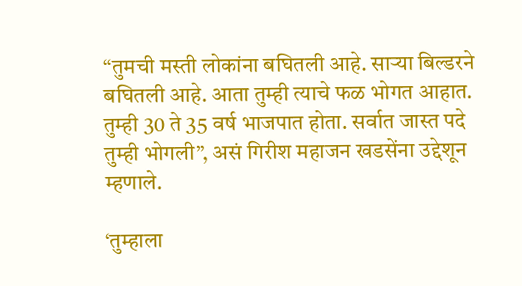“तुमची मस्ती लोकांना बघितली आहे. साऱ्या बिल्डरने बघितली आहे. आता तुम्ही त्याचे फळ भोगत आहात. तुम्ही 30 ते 35 वर्ष भाजपात होता. सर्वात जास्त पदे तुम्ही भोगली”, असं गिरीश महाजन खडसेंना उद्देशून म्हणाले.

‘तुम्हाला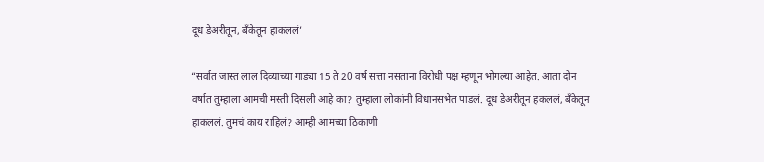दूध डेअरीतून, बँकेतून हाकललं’

“सर्वात जास्त लाल दिव्याच्या गाड्या 15 ते 20 वर्ष सत्ता नसताना विरोधी पक्ष म्हणून भोगल्या आहेत. आता दोन वर्षात तुम्हाला आमची मस्ती दिसली आहे का? तुम्हाला लोकांनी विधानसभेत पाडलं. दूध डेअरीतून हकललं, बँकेतून हाकललं. तुमचं काय राहिलं? आम्ही आमच्या ठिकाणी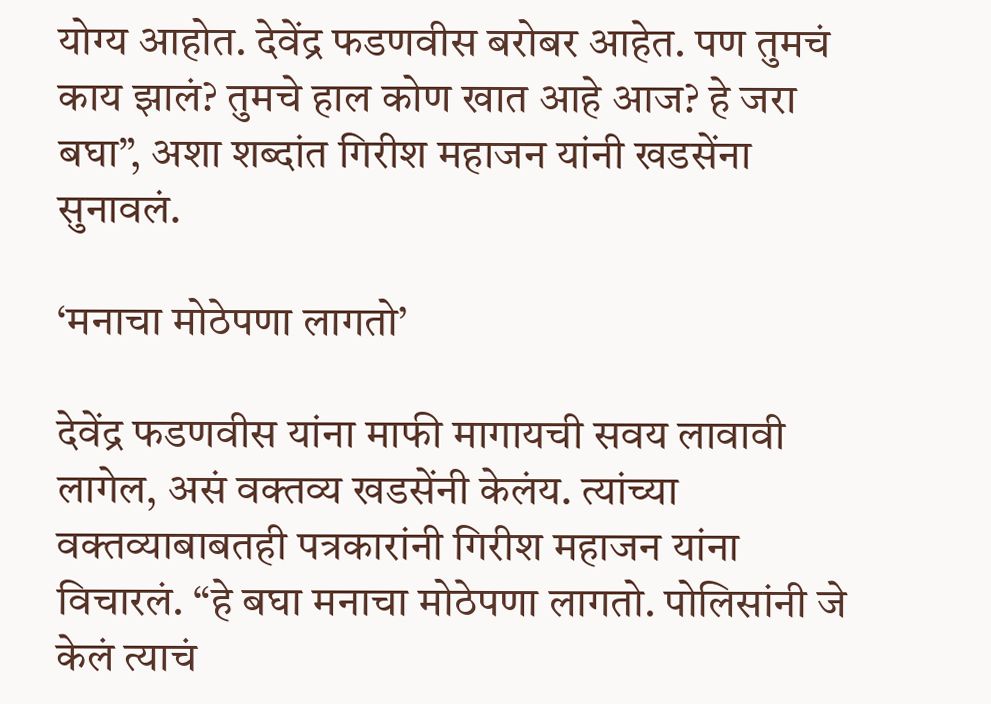योग्य आहोत. देवेंद्र फडणवीस बरोबर आहेत. पण तुमचं काय झालं? तुमचे हाल कोण खात आहे आज? हे जरा बघा”, अशा शब्दांत गिरीश महाजन यांनी खडसेंना सुनावलं.

‘मनाचा मोठेपणा लागतो’

देवेंद्र फडणवीस यांना माफी मागायची सवय लावावी लागेल, असं वक्तव्य खडसेंनी केलंय. त्यांच्या वक्तव्याबाबतही पत्रकारांनी गिरीश महाजन यांना विचारलं. “हे बघा मनाचा मोठेपणा लागतो. पोलिसांनी जे केलं त्याचं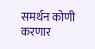समर्थन कोणी करणार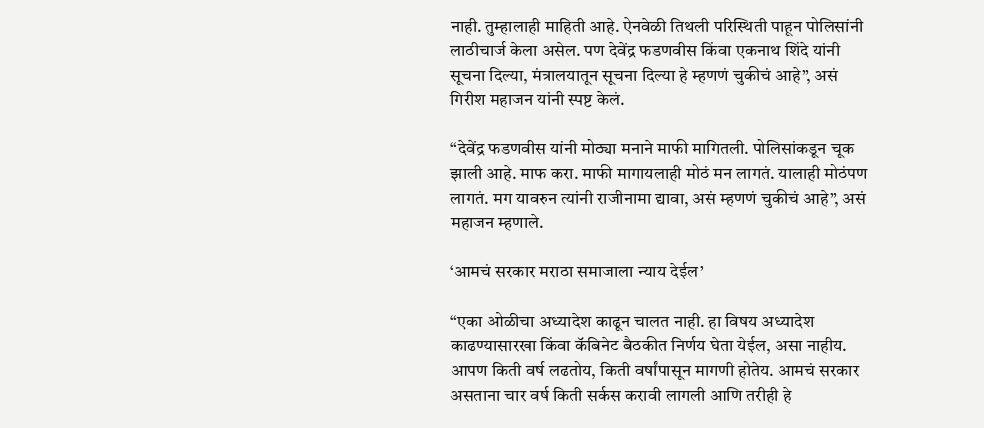नाही. तुम्हालाही माहिती आहे. ऐनवेळी तिथली परिस्थिती पाहून पोलिसांनी लाठीचार्ज केला असेल. पण देवेंद्र फडणवीस किंवा एकनाथ शिंदे यांनी सूचना दिल्या, मंत्रालयातून सूचना दिल्या हे म्हणणं चुकीचं आहे”, असं गिरीश महाजन यांनी स्पष्ट केलं.

“देवेंद्र फडणवीस यांनी मोठ्या मनाने माफी मागितली. पोलिसांकडून चूक झाली आहे. माफ करा. माफी मागायलाही मोठं मन लागतं. यालाही मोठंपण लागतं. मग यावरुन त्यांनी राजीनामा द्यावा, असं म्हणणं चुकीचं आहे”, असं महाजन म्हणाले.

‘आमचं सरकार मराठा समाजाला न्याय देईल’

“एका ओळीचा अध्यादेश काढून चालत नाही. हा विषय अध्यादेश काढण्यासारखा किंवा कॅबिनेट बैठकीत निर्णय घेता येईल, असा नाहीय. आपण किती वर्ष लढतोय, किती वर्षांपासून मागणी होतेय. आमचं सरकार असताना चार वर्ष किती सर्कस करावी लागली आणि तरीही हे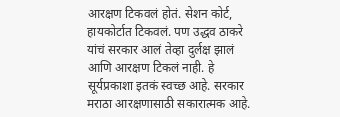आरक्षण टिकवलं होतं. सेशन कोर्ट, हायकोर्टात टिकवलं. पण उद्धव ठाकरे यांचं सरकार आलं तेव्हा दुर्लक्ष झालं आणि आरक्षण टिकलं नाही. हे सूर्यप्रकाशा इतकं स्वच्छ आहे. सरकार मराठा आरक्षणासाठी सकारात्मक आहे.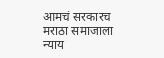आमचं सरकारच मराठा समाजाला न्याय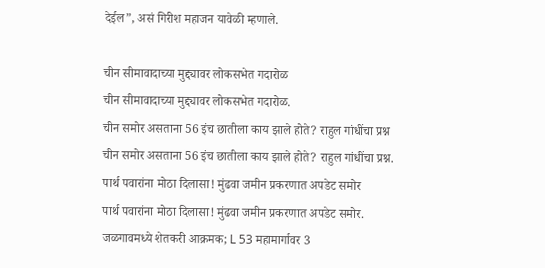देईल”, असं गिरीश महाजन यावेळी म्हणाले.

चीन सीमावादाच्या मुद्द्यावर लोकसभेत गदारोळ
चीन सीमावादाच्या मुद्द्यावर लोकसभेत गदारोळ.
चीन समोर असताना 56 इंच छातीला काय झाले होते? राहुल गांधींचा प्रश्न
चीन समोर असताना 56 इंच छातीला काय झाले होते? राहुल गांधींचा प्रश्न.
पार्थ पवारांना मोठा दिलासा! मुंढवा जमीन प्रकरणात अपडेट समोर
पार्थ पवारांना मोठा दिलासा! मुंढवा जमीन प्रकरणात अपडेट समोर.
जळगावमध्ये शेतकरी आक्रमक; L 53 महामार्गावर 3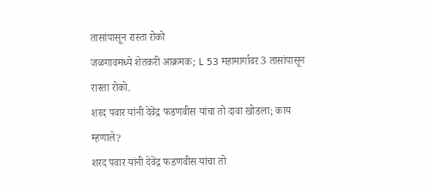तासांपासून रास्ता रोको
जळगावमध्ये शेतकरी आक्रमक; L 53 महामार्गावर 3 तासांपासून रास्ता रोको.
शरद पवार यांनी देवेंद्र फडणवीस यांचा तो दावा खोडला; काय म्हणाले?
शरद पवार यांनी देवेंद्र फडणवीस यांचा तो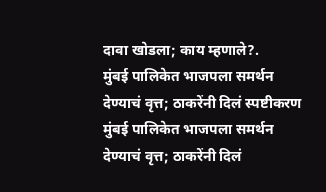दावा खोडला; काय म्हणाले?.
मुंबई पालिकेत भाजपला समर्थन देण्याचं वृत्त; ठाकरेंनी दिलं स्पष्टीकरण
मुंबई पालिकेत भाजपला समर्थन देण्याचं वृत्त; ठाकरेंनी दिलं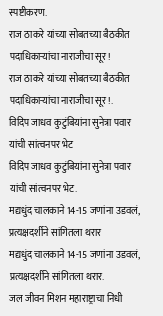स्पष्टीकरण.
राज ठाकरे यांच्या सोबतच्या बैठकीत पदाधिकाऱ्यांचा नाराजीचा सूर!
राज ठाकरे यांच्या सोबतच्या बैठकीत पदाधिकाऱ्यांचा नाराजीचा सूर!.
विदिप जाधव कुटुंबियांना सुनेत्रा पवार यांची सांत्वनपर भेट
विदिप जाधव कुटुंबियांना सुनेत्रा पवार यांची सांत्वनपर भेट.
मद्यधुंद चालकाने 14-15 जणांना उडवलं, प्रत्यक्षदर्शीने सांगितला थरार
मद्यधुंद चालकाने 14-15 जणांना उडवलं, प्रत्यक्षदर्शीने सांगितला थरार.
जल जीवन मिशन महाराष्ट्राचा निधी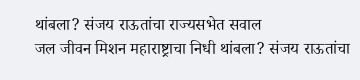थांबला? संजय राऊतांचा राज्यसभेत सवाल
जल जीवन मिशन महाराष्ट्राचा निधी थांबला? संजय राऊतांचा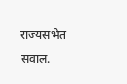राज्यसभेत सवाल.